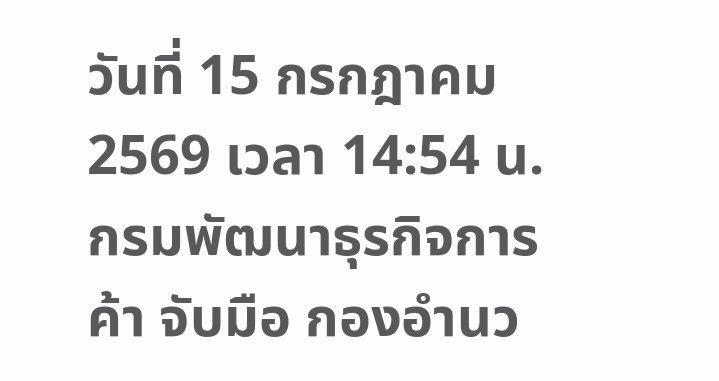วันที่ 15 กรกฎาคม 2569 เวลา 14:54 น.
กรมพัฒนาธุรกิจการค้า จับมือ กองอำนว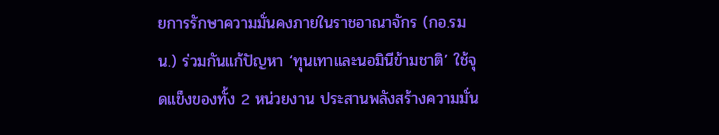ยการรักษาความมั่นคงภายในราชอาณาจักร (กอ.รมน.) ร่วมกันแก้ปัญหา ‘ทุนเทาและนอมินีข้ามชาติ’ ใช้จุดแข็งของทั้ง 2 หน่วยงาน ประสานพลังสร้างความมั่น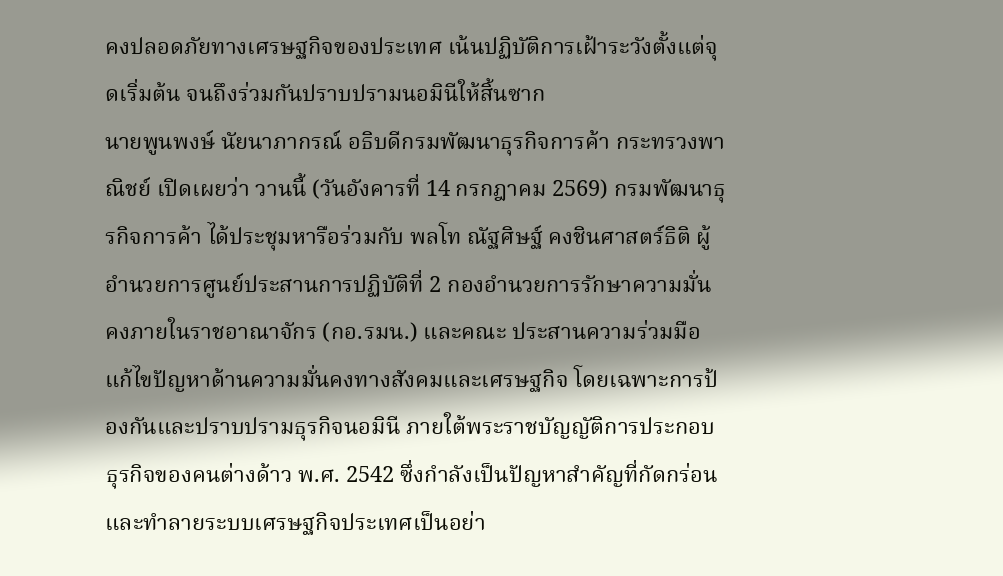คงปลอดภัยทางเศรษฐกิจของประเทศ เน้นปฏิบัติการเฝ้าระวังตั้งแต่จุดเริ่มต้น จนถึงร่วมกันปราบปรามนอมินีให้สิ้นซาก
นายพูนพงษ์ นัยนาภากรณ์ อธิบดีกรมพัฒนาธุรกิจการค้า กระทรวงพาณิชย์ เปิดเผยว่า วานนี้ (วันอังคารที่ 14 กรกฎาคม 2569) กรมพัฒนาธุรกิจการค้า ได้ประชุมหารือร่วมกับ พลโท ณัฐศิษฐ์ คงชินศาสตร์ธิติ ผู้อำนวยการศูนย์ประสานการปฏิบัติที่ 2 กองอำนวยการรักษาความมั่นคงภายในราชอาณาจักร (กอ.รมน.) และคณะ ประสานความร่วมมือแก้ไขปัญหาด้านความมั่นคงทางสังคมและเศรษฐกิจ โดยเฉพาะการป้องกันและปราบปรามธุรกิจนอมินี ภายใต้พระราชบัญญัติการประกอบธุรกิจของคนต่างด้าว พ.ศ. 2542 ซึ่งกำลังเป็นปัญหาสำคัญที่กัดกร่อนและทำลายระบบเศรษฐกิจประเทศเป็นอย่า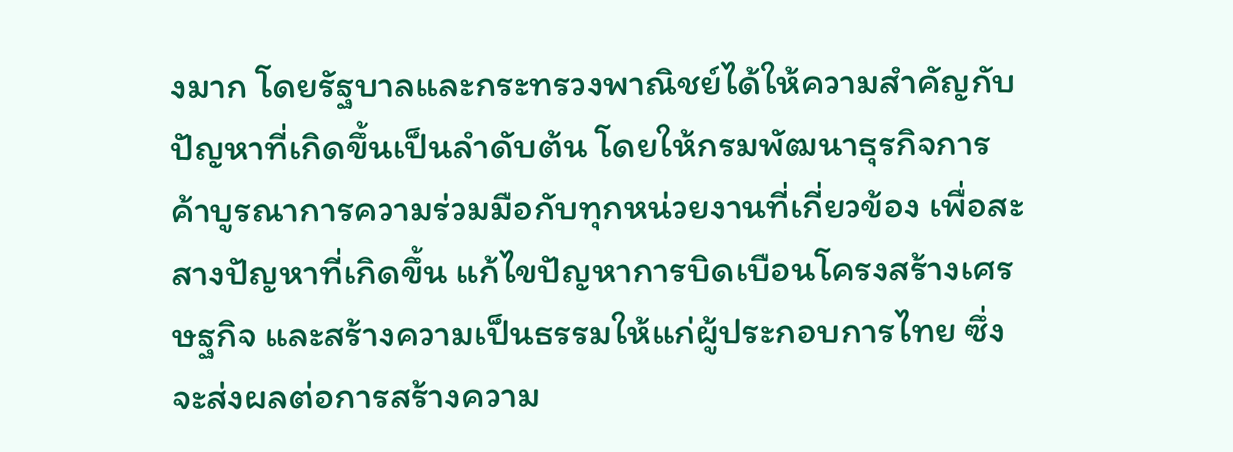งมาก โดยรัฐบาลและกระทรวงพาณิชย์ได้ให้ความสำคัญกับปัญหาที่เกิดขึ้นเป็นลำดับต้น โดยให้กรมพัฒนาธุรกิจการค้าบูรณาการความร่วมมือกับทุกหน่วยงานที่เกี่ยวข้อง เพื่อสะสางปัญหาที่เกิดขึ้น แก้ไขปัญหาการบิดเบือนโครงสร้างเศรษฐกิจ และสร้างความเป็นธรรมให้แก่ผู้ประกอบการไทย ซึ่งจะส่งผลต่อการสร้างความ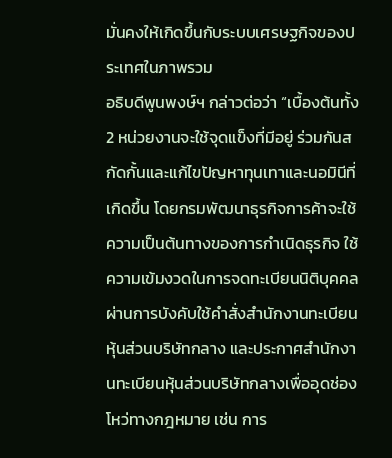มั่นคงให้เกิดขึ้นกับระบบเศรษฐกิจของประเทศในภาพรวม
อธิบดีพูนพงษ์ฯ กล่าวต่อว่า “เบื้องต้นทั้ง 2 หน่วยงานจะใช้จุดแข็งที่มีอยู่ ร่วมกันสกัดกั้นและแก้ไขปัญหาทุนเทาและนอมินีที่เกิดขึ้น โดยกรมพัฒนาธุรกิจการค้าจะใช้ความเป็นต้นทางของการกำเนิดธุรกิจ ใช้ความเข้มงวดในการจดทะเบียนนิติบุคคล ผ่านการบังคับใช้คำสั่งสำนักงานทะเบียนหุ้นส่วนบริษัทกลาง และประกาศสำนักงานทะเบียนหุ้นส่วนบริษัทกลางเพื่ออุดช่องโหว่ทางกฎหมาย เช่น การ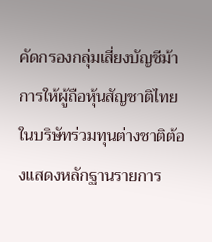คัดกรองกลุ่มเสี่ยงบัญชีม้า การให้ผู้ถือหุ้นสัญชาติไทยในบริษัทร่วมทุนต่างชาติต้องแสดงหลักฐานรายการ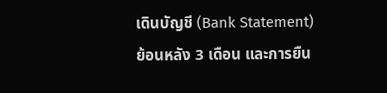เดินบัญชี (Bank Statement) ย้อนหลัง 3 เดือน และการยืน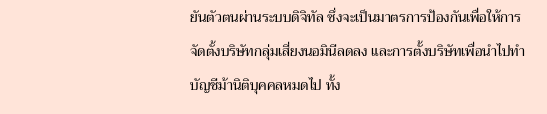ยันตัวตนผ่านระบบดิจิทัล ซึ่งจะเป็นมาตรการป้องกันเพื่อให้การจัดตั้งบริษัทกลุ่มเสี่ยงนอมินีลดลง และการตั้งบริษัทเพื่อนำไปทำบัญชีม้านิติบุคคลหมดไป ทั้ง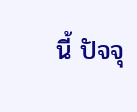นี้ ปัจจุ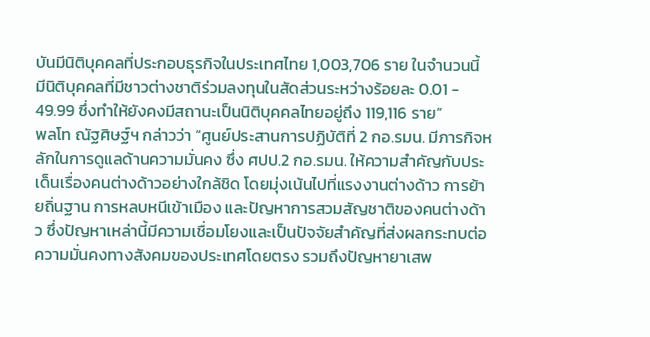บันมีนิติบุคคลที่ประกอบธุรกิจในประเทศไทย 1,003,706 ราย ในจำนวนนี้ มีนิติบุคคลที่มีชาวต่างชาติร่วมลงทุนในสัดส่วนระหว่างร้อยละ 0.01 - 49.99 ซึ่งทำให้ยังคงมีสถานะเป็นนิติบุคคลไทยอยู่ถึง 119,116 ราย”
พลโท ณัฐศิษฐ์ฯ กล่าวว่า “ศูนย์ประสานการปฏิบัติที่ 2 กอ.รมน. มีภารกิจหลักในการดูแลด้านความมั่นคง ซึ่ง ศปป.2 กอ.รมน. ให้ความสำคัญกับประเด็นเรื่องคนต่างด้าวอย่างใกล้ชิด โดยมุ่งเน้นไปที่แรงงานต่างด้าว การย้ายถิ่นฐาน การหลบหนีเข้าเมือง และปัญหาการสวมสัญชาติของคนต่างด้าว ซึ่งปัญหาเหล่านี้มีความเชื่อมโยงและเป็นปัจจัยสำคัญที่ส่งผลกระทบต่อความมั่นคงทางสังคมของประเทศโดยตรง รวมถึงปัญหายาเสพ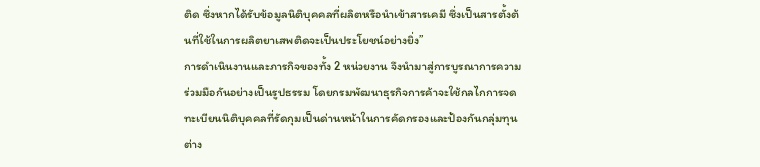ติด ซึ่งหากได้รับข้อมูลนิติบุคคลที่ผลิตหรือนำเข้าสารเคมี ซึ่งเป็นสารตั้งต้นที่ใช้ในการผลิตยาเสพติดจะเป็นประโยชน์อย่างยิ่ง”
การดำเนินงานและภารกิจของทั้ง 2 หน่วยงาน จึงนำมาสู่การบูรณาการความร่วมมือกันอย่างเป็นรูปธรรม โดยกรมพัฒนาธุรกิจการค้าจะใช้กลไกการจดทะเบียนนิติบุคคลที่รัดกุมเป็นด่านหน้าในการคัดกรองและป้องกันกลุ่มทุนต่าง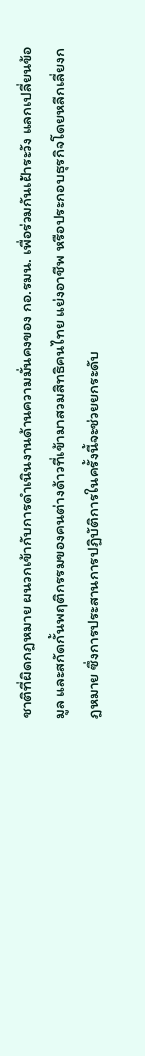ชาติที่ผิดกฎหมาย ผนวกเข้ากับการดำเนินงานด้านความมั่นคงของ กอ.รมน. เพื่อร่วมกันเฝ้าระวัง แลกเปลี่ยนข้อมูล และสกัดกั้นพฤติกรรมของคนต่างด้าวที่เข้ามาสวมสิทธิคนไทย แย่งอาชีพ หรือประกอบธุรกิจโดยหลีกเลี่ยงกฎหมาย ซึ่งการประสานการปฏิบัติการในครั้งนี้จะช่วยยกระดับ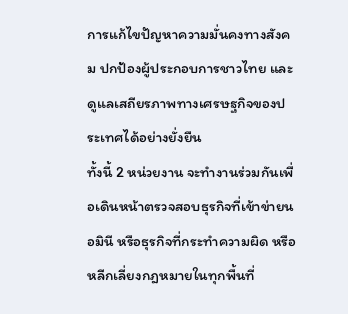การแก้ไขปัญหาความมั่นคงทางสังคม ปกป้องผู้ประกอบการชาวไทย และดูแลเสถียรภาพทางเศรษฐกิจของประเทศได้อย่างยั่งยืน
ทั้งนี้ 2 หน่วยงาน จะทำงานร่วมกันเพื่อเดินหน้าตรวจสอบธุรกิจที่เข้าข่ายนอมินี หรือธุรกิจที่กระทำความผิด หรือหลีกเลี่ยงกฎหมายในทุกพื้นที่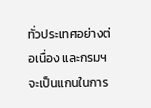ทั่วประเทศอย่างต่อเนื่อง และกรมฯ จะเป็นแกนในการ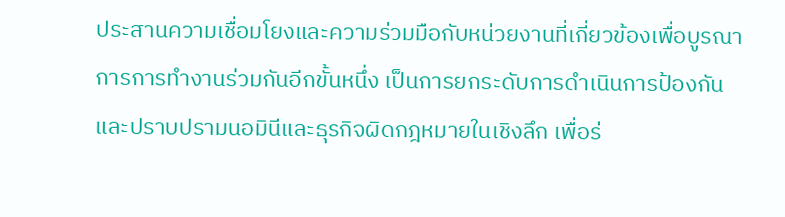ประสานความเชื่อมโยงและความร่วมมือกับหน่วยงานที่เกี่ยวข้องเพื่อบูรณาการการทำงานร่วมกันอีกขั้นหนึ่ง เป็นการยกระดับการดำเนินการป้องกันและปราบปรามนอมินีและธุรกิจผิดกฎหมายในเชิงลึก เพื่อร่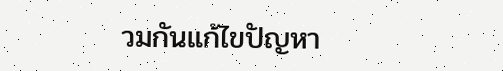วมกันแก้ไขปัญหา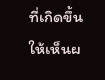ที่เกิดขึ้นให้เห็นผ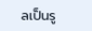ลเป็นรู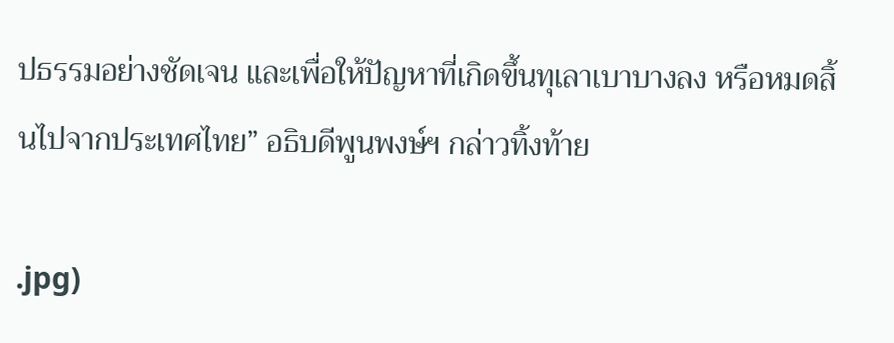ปธรรมอย่างชัดเจน และเพื่อให้ปัญหาที่เกิดขึ้นทุเลาเบาบางลง หรือหมดสิ้นไปจากประเทศไทย” อธิบดีพูนพงษ์ฯ กล่าวทิ้งท้าย

.jpg)